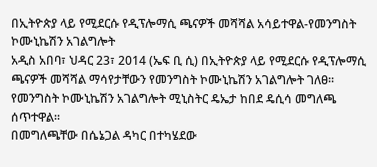በኢትዮጵያ ላይ የሚደርሱ የዲፕሎማሲ ጫናዎች መሻሻል አሳይተዋል-የመንግስት ኮሙኒኬሽን አገልግሎት
አዲስ አበባ፣ ህዳር 23፣ 2014 (ኤፍ ቢ ሲ) በኢትዮጵያ ላይ የሚደርሱ የዲፕሎማሲ ጫናዎች መሻሻል ማሳየታቸውን የመንግስት ኮሙኒኬሽን አገልግሎት ገለፀ፡፡
የመንግስት ኮሙኒኬሽን አገልግሎት ሚኒስትር ዴኤታ ከበደ ዴሲሳ መግለጫ ሰጥተዋል።
በመግለጫቸው በሴኔጋል ዳካር በተካሄደው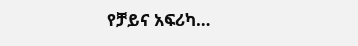የቻይና አፍሪካ…